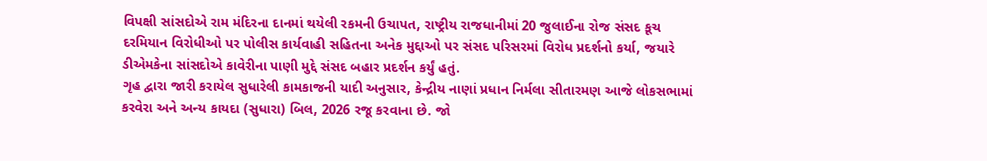વિપક્ષી સાંસદોએ રામ મંદિરના દાનમાં થયેલી રકમની ઉચાપત, રાષ્ટ્રીય રાજધાનીમાં 20 જુલાઈના રોજ સંસદ કૂચ દરમિયાન વિરોધીઓ પર પોલીસ કાર્યવાહી સહિતના અનેક મુદ્દાઓ પર સંસદ પરિસરમાં વિરોધ પ્રદર્શનો કર્યા, જયારે ડીએમકેના સાંસદોએ કાવેરીના પાણી મુદ્દે સંસદ બહાર પ્રદર્શન કર્યું હતું.
ગૃહ દ્વારા જારી કરાયેલ સુધારેલી કામકાજની યાદી અનુસાર, કેન્દ્રીય નાણાં પ્રધાન નિર્મલા સીતારમણ આજે લોકસભામાં કરવેરા અને અન્ય કાયદા (સુધારા) બિલ, 2026 રજૂ કરવાના છે. જો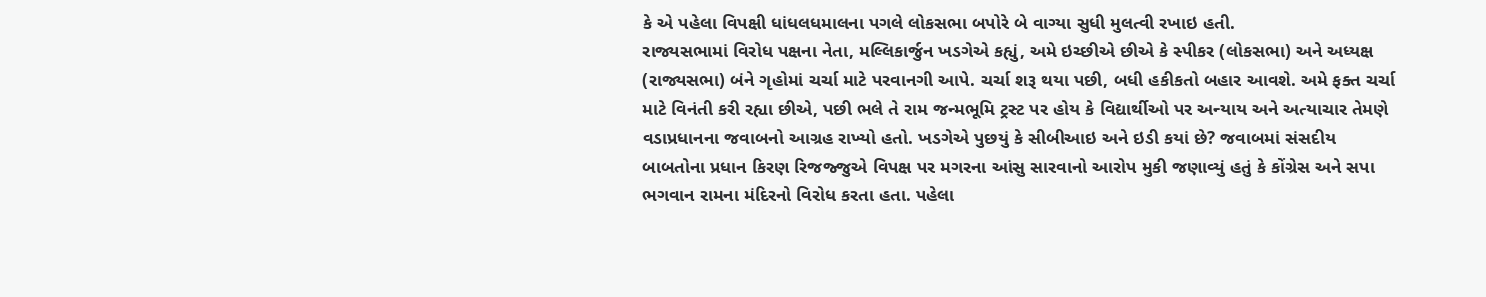કે એ પહેલા વિપક્ષી ધાંધલધમાલના પગલે લોકસભા બપોરે બે વાગ્યા સુધી મુલત્વી રખાઇ હતી.
રાજ્યસભામાં વિરોધ પક્ષના નેતા, મલ્લિકાર્જુન ખડગેએ કહ્યું, અમે ઇચ્છીએ છીએ કે સ્પીકર (લોકસભા) અને અધ્યક્ષ (રાજ્યસભા) બંને ગૃહોમાં ચર્ચા માટે પરવાનગી આપે. ચર્ચા શરૂ થયા પછી, બધી હકીકતો બહાર આવશે. અમે ફક્ત ચર્ચા માટે વિનંતી કરી રહ્યા છીએ, પછી ભલે તે રામ જન્મભૂમિ ટ્રસ્ટ પર હોય કે વિદ્યાર્થીઓ પર અન્યાય અને અત્યાચાર તેમણે વડાપ્રધાનના જવાબનો આગ્રહ રાખ્યો હતો. ખડગેએ પુછયું કે સીબીઆઇ અને ઇડી કયાં છે? જવાબમાં સંસદીય બાબતોના પ્રધાન કિરણ રિજજ્જુએ વિપક્ષ પર મગરના આંસુ સારવાનો આરોપ મુકી જણાવ્યું હતું કે કોંગ્રેસ અને સપા ભગવાન રામના મંદિરનો વિરોધ કરતા હતા. પહેલા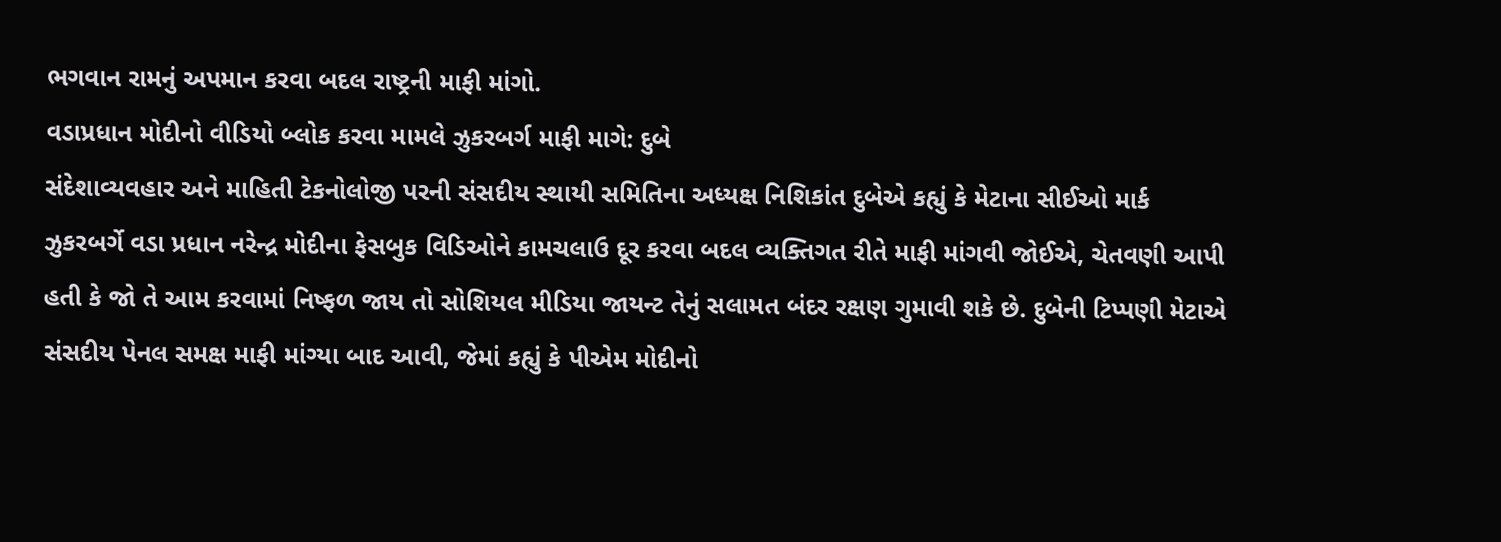ભગવાન રામનું અપમાન કરવા બદલ રાષ્ટ્રની માફી માંગો.
વડાપ્રધાન મોદીનો વીડિયો બ્લોક કરવા મામલે ઝુકરબર્ગ માફી માગે: દુબે
સંદેશાવ્યવહાર અને માહિતી ટેકનોલોજી પરની સંસદીય સ્થાયી સમિતિના અધ્યક્ષ નિશિકાંત દુબેએ કહ્યું કે મેટાના સીઈઓ માર્ક ઝુકરબર્ગે વડા પ્રધાન નરેન્દ્ર મોદીના ફેસબુક વિડિઓને કામચલાઉ દૂર કરવા બદલ વ્યક્તિગત રીતે માફી માંગવી જોઈએ, ચેતવણી આપી હતી કે જો તે આમ કરવામાં નિષ્ફળ જાય તો સોશિયલ મીડિયા જાયન્ટ તેનું સલામત બંદર રક્ષણ ગુમાવી શકે છે. દુબેની ટિપ્પણી મેટાએ સંસદીય પેનલ સમક્ષ માફી માંગ્યા બાદ આવી, જેમાં કહ્યું કે પીએમ મોદીનો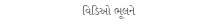વિડિઓ ભૂલને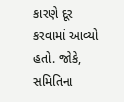કારણે દૂર કરવામાં આવ્યો હતો. જોકે, સમિતિના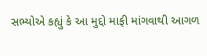સભ્યોએ કહ્યું કે આ મુદ્દો માફી માંગવાથી આગળ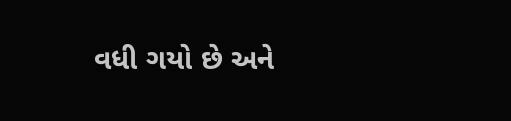વધી ગયો છે અને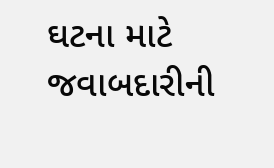ઘટના માટે જવાબદારીની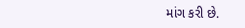માંગ કરી છે.